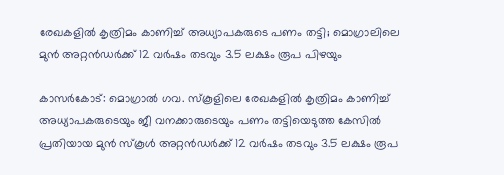രേഖകളിൽ കൃത്രിമം കാണിച്ച് അധ്യാപകരുടെ പണം തട്ടി; മൊഗ്രാലിലെ മുൻ അറ്റൻഡർക്ക് 12 വർഷം തടവും 3.5 ലക്ഷം രൂപ പിഴയും

കാസർകോട്: മൊഗ്രാൽ ഗവ. സ്‌കൂളിലെ രേഖകളിൽ കൃത്രിമം കാണിച്ച് അധ്യാപകരുടെയും ജീ വനക്കാരുടെയും പണം തട്ടിയെടുത്ത കേസിൽ പ്രതിയായ മുൻ സ്‌കൂൾ അറ്റൻഡർക്ക് 12 വർഷം തടവും 3.5 ലക്ഷം രൂപ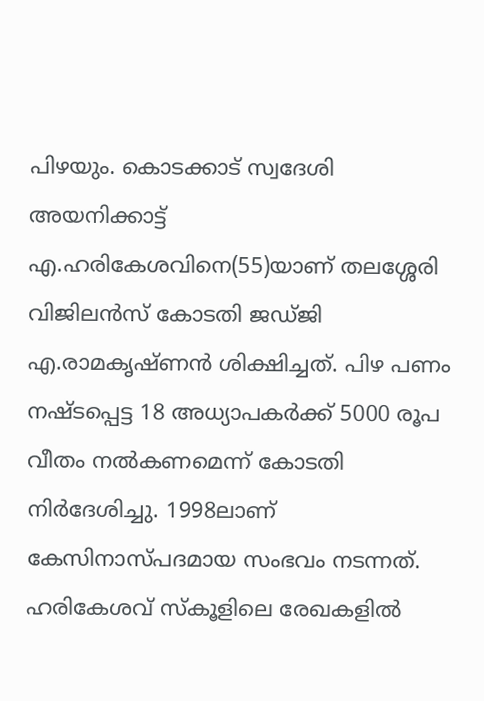പിഴയും. കൊടക്കാട് സ്വദേശി അയനിക്കാട്ട് എ.ഹരികേശവിനെ(55)യാണ് തലശ്ശേരി വിജിലൻസ് കോടതി ജഡ്‌ജി എ.രാമകൃഷ്ണൻ ശിക്ഷിച്ചത്. പിഴ പണം നഷ്ടപ്പെട്ട 18 അധ്യാപകർക്ക് 5000 രൂപ വീതം നൽകണമെന്ന് കോടതി നിർദേശിച്ചു. 1998ലാണ് കേസിനാസ്‌പദമായ സംഭവം നടന്നത്. ഹരികേശവ് സ്‌കൂളിലെ രേഖകളിൽ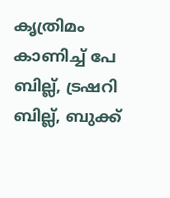കൃത്രിമം കാണിച്ച് പേ ബില്ല്, ട്രഷറി ബില്ല്, ബുക്ക്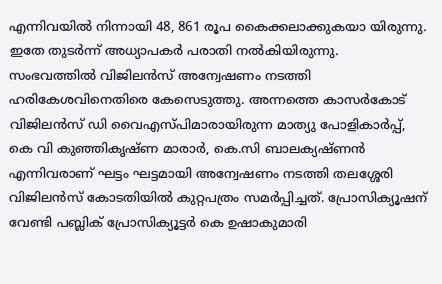എന്നിവയിൽ നിന്നായി 48, 861 രൂപ കൈക്കലാക്കുകയാ യിരുന്നു. ഇതേ തുടർന്ന് അധ്യാപകർ പരാതി നൽകിയിരുന്നു. സംഭവത്തിൽ വിജിലൻസ് അന്വേഷണം നടത്തി ഹരികേശവിനെതിരെ കേസെടുത്തു. അന്നത്തെ കാസർകോട് വിജിലൻസ് ഡി വൈഎസ്‌പിമാരായിരുന്ന മാത്യു പോളികാർപ്പ്, കെ വി കുഞ്ഞികൃഷ്ണ‌ മാരാർ, കെ.സി ബാലക്യഷ്‌ണൻ എന്നിവരാണ് ഘട്ടം ഘട്ടമായി അന്വേഷണം നടത്തി തലശ്ശേരി വിജിലൻസ് കോടതിയിൽ കുറ്റപത്രം സമർപ്പിച്ചത്. പ്രോസിക്യൂഷന് വേണ്ടി പബ്ലിക് പ്രോസിക്യൂട്ടർ കെ ഉഷാകുമാരി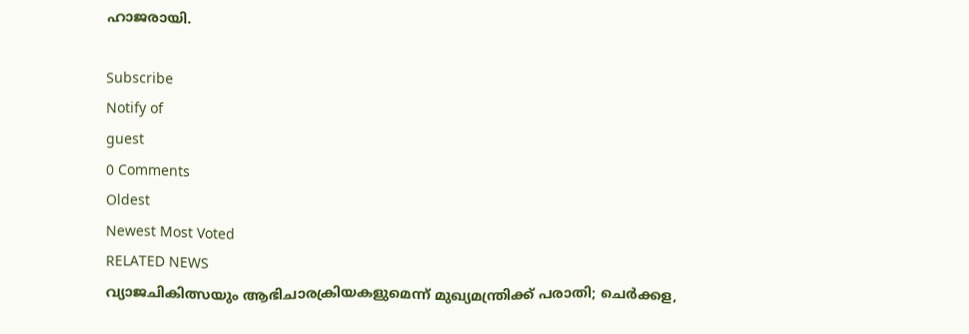ഹാജരായി.

Subscribe
Notify of
guest
0 Comments
Oldest
Newest Most Voted
RELATED NEWS
വ്യാജചികിത്സയും ആഭിചാരക്രിയകളുമെന്ന് മുഖ്യമന്ത്രിക്ക് പരാതി; ചെര്‍ക്കള,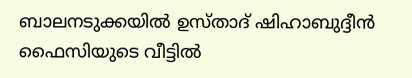ബാലനടുക്കയില്‍ ഉസ്താദ് ഷിഹാബുദ്ദീന്‍ ഫൈസിയുടെ വീട്ടില്‍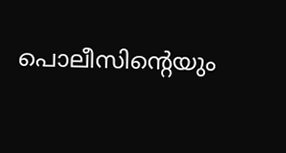പൊലീസിന്റെയും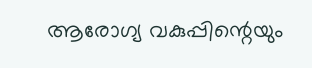ആരോഗ്യ വകുപ്പിന്റെയും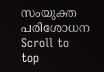സംയുക്ത പരിശോധന
Scroll to top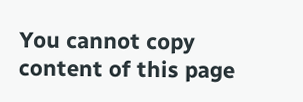You cannot copy content of this page